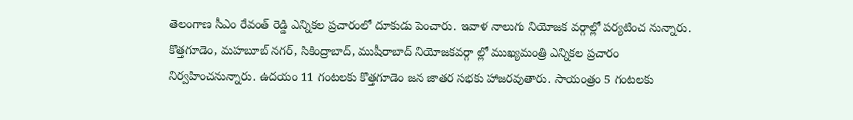తెలంగాణ సీఎం రేవంత్ రెడ్డి ఎన్నికల ప్రచారంలో దూకుడు పెంచారు. ఇవాళ నాలుగు నియోజక వర్గాల్లో పర్యటించ నున్నారు. కొత్తగూడెం, మహబూబ్ నగర్, సికింద్రాబాద్, ముషీరాబాద్ నియోజకవర్గా ల్లో ముఖ్యమంత్రి ఎన్నికల ప్రచారం నిర్వహించనున్నారు. ఉదయం 11 గంటలకు కొత్తగూడెం జన జాతర సభకు హాజరవుతారు. సాయంత్రం 5 గంటలకు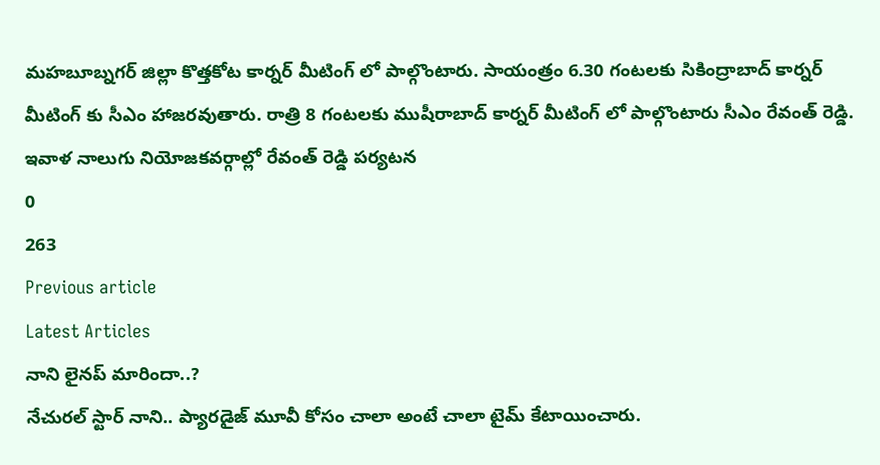మహబూబ్నగర్ జిల్లా కొత్తకోట కార్నర్ మీటింగ్ లో పాల్గొంటారు. సాయంత్రం 6.30 గంటలకు సికింద్రాబాద్ కార్నర్ మీటింగ్ కు సీఎం హాజరవుతారు. రాత్రి 8 గంటలకు ముషీరాబాద్ కార్నర్ మీటింగ్ లో పాల్గొంటారు సీఎం రేవంత్ రెడ్డి.
ఇవాళ నాలుగు నియోజకవర్గాల్లో రేవంత్ రెడ్డి పర్యటన
0
263
Previous article
Latest Articles
నాని లైనప్ మారిందా..?
నేచురల్ స్టార్ నాని.. ప్యారడైజ్ మూవీ కోసం చాలా అంటే చాలా టైమ్ కేటాయించారు.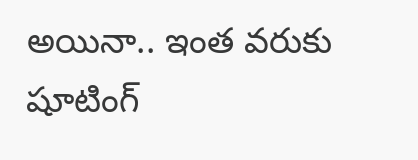అయినా.. ఇంత వరుకు షూటింగ్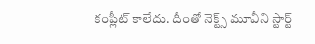కంప్లీట్ కాలేదు. దీంతో నెక్ట్స్ మూవీని స్టార్ట్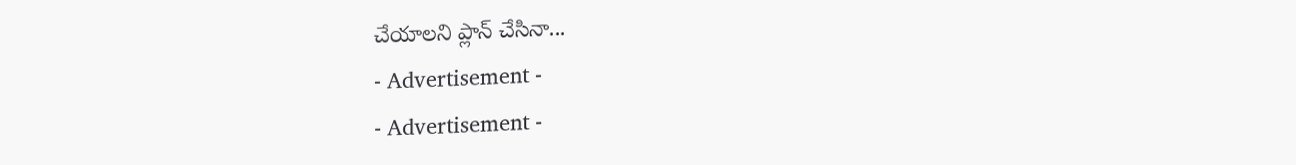చేయాలని ప్లాన్ చేసినా...
- Advertisement -
- Advertisement -